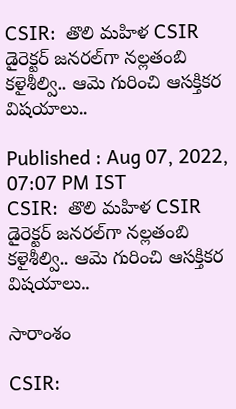CSIR:  తొలి మ‌హిళ‌ CSIR డైరెక్టర్ జనరల్‌గా నల్లతంబి కళైశీల్వి.. ఆమె గురించి ఆసక్తికర విషయాలు..

Published : Aug 07, 2022, 07:07 PM IST
CSIR:  తొలి మ‌హిళ‌ CSIR డైరెక్టర్ జనరల్‌గా నల్లతంబి కళైశీల్వి.. ఆమె గురించి ఆసక్తికర విషయాలు..

సారాంశం

CSIR: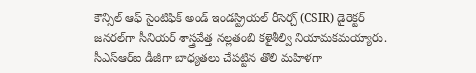కౌన్సిల్ ఆఫ్ సైంటిఫిక్ అండ్ ఇండస్ట్రియల్ రీసెర్చ్ (CSIR) డైరెక్టర్ జనరల్‌గా సీనియర్ శాస్త్రవేత్త నల్లతంబి కళైశీల్వి నియామకమయ్యారు. సీఎస్‌ఆర్‌ఐ డీజీగా బాధ్యతలు చేపట్టిన తొలి మహిళగా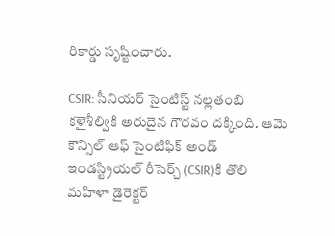రికార్డు సృష్టించారు.

CSIR: సీనియర్ సైంటిస్ట్ నల్లతంబి కళైశీల్వికి అరుదైన గౌర‌వం ద‌క్కింది. ఆమె కౌన్సిల్ ఆఫ్ సైంటిఫిక్ అండ్ ఇండస్ట్రియల్ రీసెర్చ్ (CSIR)కి తొలి మహిళా డైరెక్టర్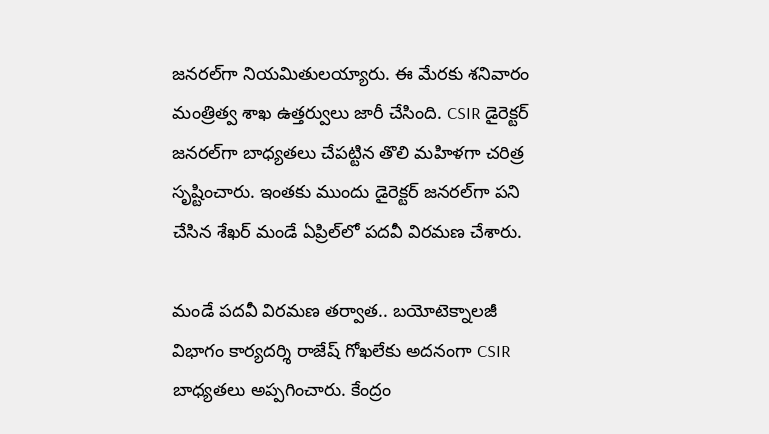జనరల్‌గా నియమితులయ్యారు. ఈ మేర‌కు శనివారం మంత్రిత్వ శాఖ ఉత్తర్వులు జారీ చేసింది. CSIR డైరెక్టర్ జనరల్‌గా బాధ్యతలు చేపట్టిన తొలి మహిళగా చ‌రిత్ర‌ సృష్టించారు. ఇంతకు ముందు డైరెక్టర్ జనరల్‌గా ప‌ని చేసిన‌ శేఖర్ మండే ఏప్రిల్‌లో పదవీ విరమణ చేశారు.

మండే పదవీ విరమణ తర్వాత.. బయోటెక్నాలజీ విభాగం కార్యదర్శి రాజేష్ గోఖలేకు అదనంగా CSIR  బాధ్యతలు అప్పగించారు. కేంద్రం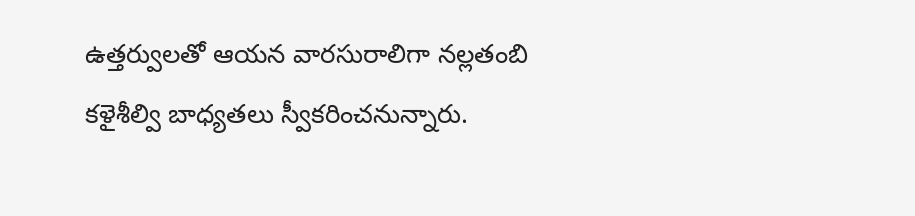ఉత్తర్వులతో ఆయ‌న వారసురాలిగా నల్లతంబి కళైశీల్వి బాధ్యతలు స్వీకరించనున్నారు.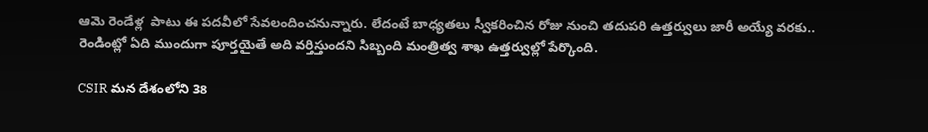ఆమె రెండేళ్ల  పాటు ఈ ప‌ద‌వీలో సేవలందించనున్నారు. లేదంటే బాధ్యతలు స్వీకరించిన రోజు నుంచి తదుపరి ఉత్తర్వులు జారీ అయ్యే వరకు.. రెండింట్లో ఏది ముందుగా పూర్తయైతే అది వర్తిస్తుందని సిబ్బంది మంత్రిత్వ శాఖ ఉత్తర్వుల్లో పేర్కొంది.

CSIR మన దేశంలోని 38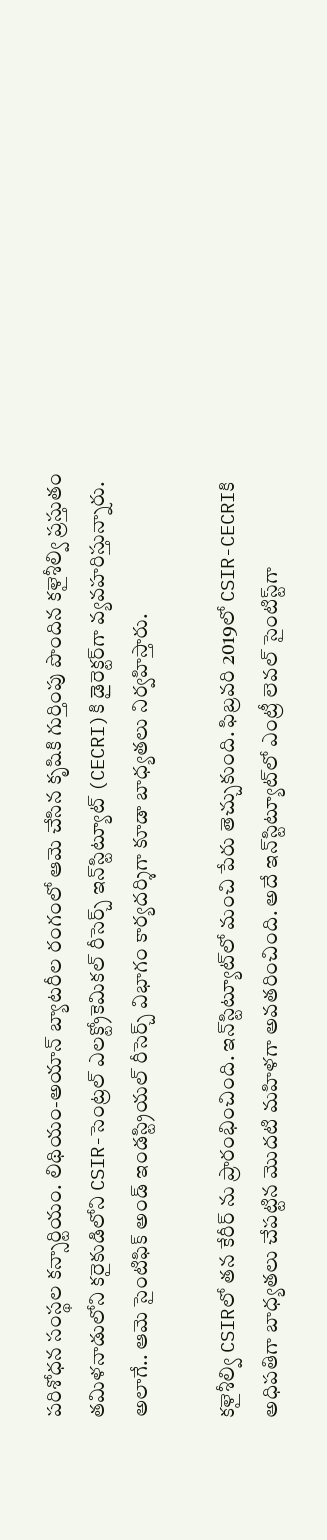పరిశోధన సంస్థల కన్సార్టియం. లిథియం-అయాన్ బ్యాటరీల రంగంలో ఆమె చేసిన కృషికి గుర్తింపు పొందిన కళైశీల్వి ప్రస్తుతం తమిళనాడులోని కరైకుడిలోని CSIR-సెంట్రల్ ఎలక్ట్రోకెమికల్ రీసెర్చ్ ఇన్‌స్టిట్యూట్ (CECRI)కి డైరెక్టర్‌గా వ్య‌వ‌హ‌రిస్తున్నారు. అలాగే.. ఆమె సైంటిఫిక్ అండ్ ఇండస్ట్రియల్ రీసెర్చ్ విభాగం కార్యదర్శిగా కూడా బాధ్యతలు నిర్వహిస్తారు.

కళైశీల్వి CSIRలో తన కేరీర్ ను ప్రారంభించింది. ఇన్‌స్టిట్యూట్‌లో మంచి పేరు తెచ్చుకుంది. ఫిబ్రవరి 2019లో CSIR-CECRIకి అధిపతిగా బాధ్యతలు చేపట్టిన మొదటి మహిళగా అవతరించింది. అదే ఇన్‌స్టిట్యూట్‌లో ఎంట్రీ లెవల్ సైంటిస్ట్‌గా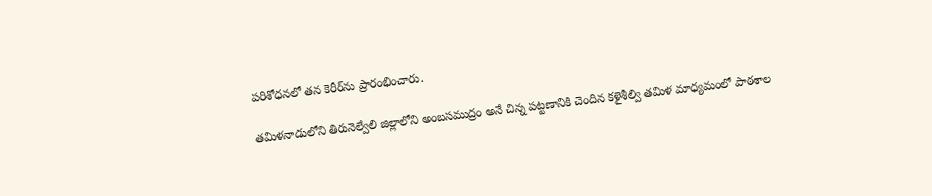పరిశోధనలో తన కెరీర్‌ను ప్రారంభించారు.

తమిళనాడులోని తిరునెల్వేలి జిల్లాలోని అంబసముద్రం అనే చిన్న పట్టణానికి చెందిన కళైశీల్వి తమిళ మాధ్యమంలో పాఠశాల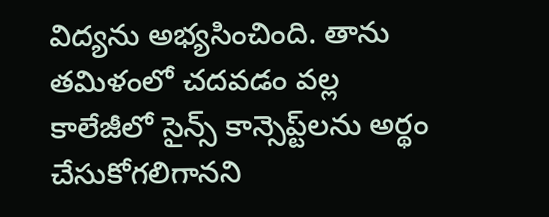విద్యను అభ్యసించింది. తాను తమిళంలో చదవడం వల్ల కాలేజీలో సైన్స్ కాన్సెప్ట్‌లను అర్థం చేసుకోగలిగానని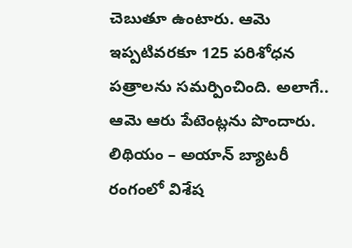చెబుతూ ఉంటారు. ఆమె ఇప్ప‌టివ‌ర‌కూ 125 పరిశోధన పత్రాలను సమర్పించింది. అలాగే.. ఆమె ఆరు పేటెంట్లను పొందారు. లిథియం – అయాన్‌ బ్యాటరీ రంగంలో విశేష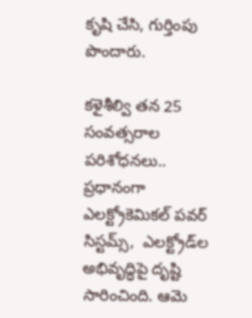కృషి చేసి, గుర్తింపు పొందారు.

కళైశీల్వి త‌న‌ 25 సంవత్సరాల పరిశోధనలు.. ప్రధానంగా ఎలక్ట్రోకెమికల్ పవర్ సిస్టమ్స్,  ఎలక్ట్రోడ్‌ల అభివృద్ధిపై దృష్టి సారించింది. ఆమె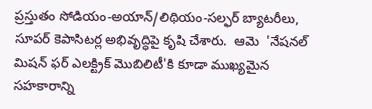ప్రస్తుతం సోడియం-అయాన్/లిథియం-సల్ఫర్ బ్యాటరీలు, సూపర్ కెపాసిటర్ల అభివృద్ధిపై కృషి చేశారు.  ఆమె  'నేషనల్ మిషన్ ఫర్ ఎలక్ట్రిక్ మొబిలిటీ'కి కూడా ముఖ్యమైన సహకారాన్ని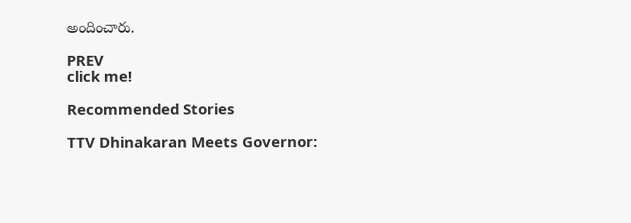అందించారు.

PREV
click me!

Recommended Stories

TTV Dhinakaran Meets Governor: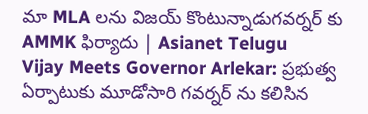మా MLA లను విజయ్ కొంటున్నాడుగవర్నర్ కు AMMK ఫిర్యాదు | Asianet Telugu
Vijay Meets Governor Arlekar: ప్రభుత్వ ఏర్పాటుకు మూడోసారి గవర్నర్ ను కలిసిన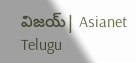విజయ్| Asianet Telugu